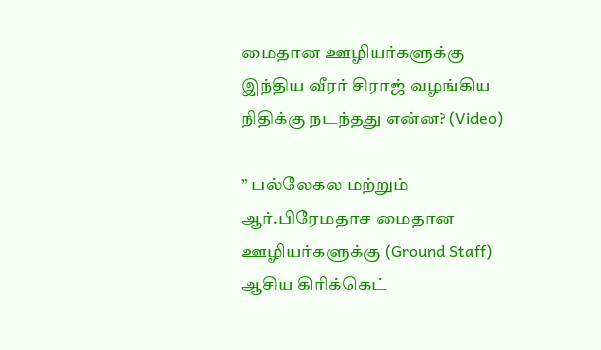மைதான ஊழியர்களுக்கு இந்திய வீரர் சிராஜ் வழங்கிய நிதிக்கு நடந்தது என்ன? (Video)

” பல்லேகல மற்றும் ஆர்.பிரேமதாச மைதான ஊழியர்களுக்கு (Ground Staff) ஆசிய கிரிக்கெட்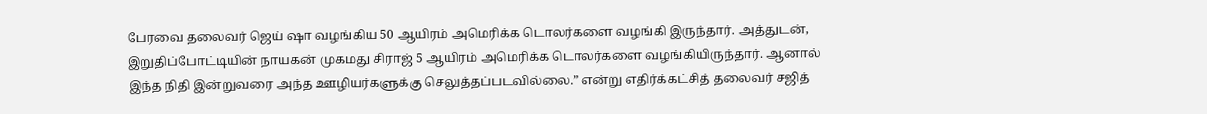பேரவை தலைவர் ஜெய் ஷா வழங்கிய 50 ஆயிரம் அமெரிக்க டொலர்களை வழங்கி இருந்தார். அத்துடன், இறுதிப்போட்டியின் நாயகன் முகமது சிராஜ் 5 ஆயிரம் அமெரிக்க டொலர்களை வழங்கியிருந்தார். ஆனால் இந்த நிதி இன்றுவரை அந்த ஊழியர்களுக்கு செலுத்தப்படவில்லை.” என்று எதிர்க்கட்சித் தலைவர் சஜித்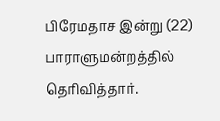பிரேமதாச இன்று (22) பாராளுமன்றத்தில் தெரிவித்தார்.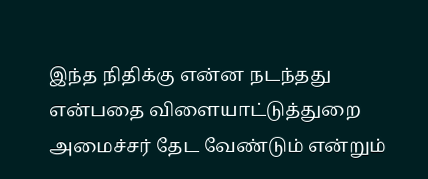இந்த நிதிக்கு என்ன நடந்தது என்பதை விளையாட்டுத்துறை அமைச்சர் தேட வேண்டும் என்றும்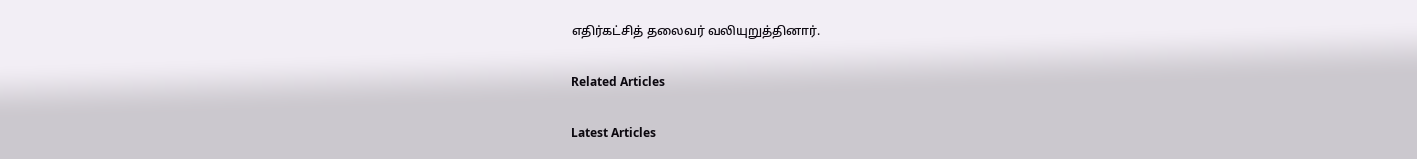எதிர்கட்சித் தலைவர் வலியுறுத்தினார்.

Related Articles

Latest Articles